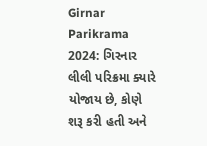Girnar Parikrama 2024: ગિરનાર લીલી પરિક્રમા ક્યારે યોજાય છે, કોણે શરૂ કરી હતી અને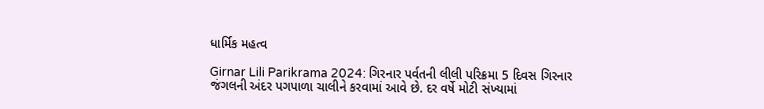ધાર્મિક મહત્વ

Girnar Lili Parikrama 2024: ગિરનાર પર્વતની લીલી પરિક્રમા 5 દિવસ ગિરનાર જંગલની અંદર પગપાળા ચાલીને કરવામાં આવે છે. દર વર્ષે મોટી સંખ્યામાં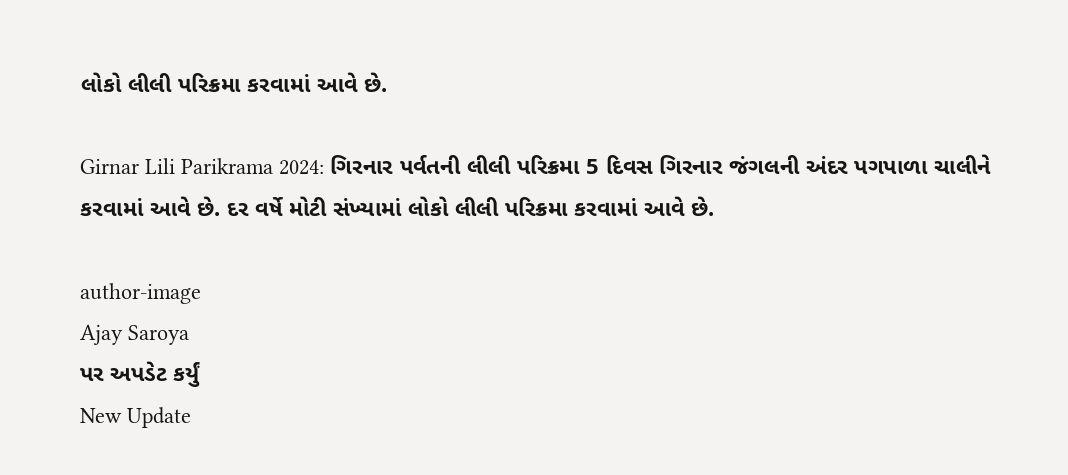લોકો લીલી પરિક્રમા કરવામાં આવે છે.

Girnar Lili Parikrama 2024: ગિરનાર પર્વતની લીલી પરિક્રમા 5 દિવસ ગિરનાર જંગલની અંદર પગપાળા ચાલીને કરવામાં આવે છે. દર વર્ષે મોટી સંખ્યામાં લોકો લીલી પરિક્રમા કરવામાં આવે છે.

author-image
Ajay Saroya
પર અપડેટ કર્યું
New Update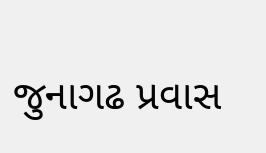જુનાગઢ પ્રવાસ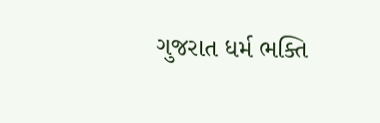ગુજરાત ધર્મ ભક્તિ